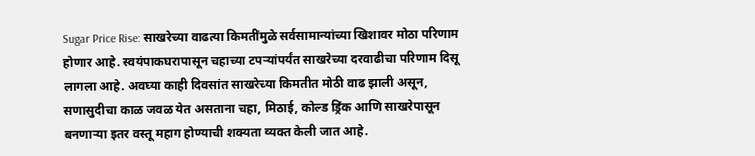Sugar Price Rise: साखरेच्या वाढत्या किमतींमुळे सर्वसामान्यांच्या खिशावर मोठा परिणाम होणार आहे. स्वयंपाकघरापासून चहाच्या टपऱ्यांपर्यंत साखरेच्या दरवाढीचा परिणाम दिसू लागला आहे. अवघ्या काही दिवसांत साखरेच्या किमतीत मोठी वाढ झाली असून, सणासुदीचा काळ जवळ येत असताना चहा, मिठाई, कोल्ड ड्रिंक आणि साखरेपासून बनणाऱ्या इतर वस्तू महाग होण्याची शक्यता व्यक्त केली जात आहे.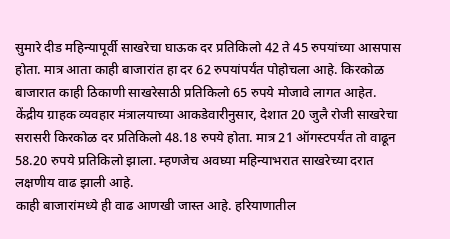सुमारे दीड महिन्यापूर्वी साखरेचा घाऊक दर प्रतिकिलो 42 ते 45 रुपयांच्या आसपास होता. मात्र आता काही बाजारांत हा दर 62 रुपयांपर्यंत पोहोचला आहे. किरकोळ बाजारात काही ठिकाणी साखरेसाठी प्रतिकिलो 65 रुपये मोजावे लागत आहेत.
केंद्रीय ग्राहक व्यवहार मंत्रालयाच्या आकडेवारीनुसार, देशात 20 जुलै रोजी साखरेचा सरासरी किरकोळ दर प्रतिकिलो 48.18 रुपये होता. मात्र 21 ऑगस्टपर्यंत तो वाढून 58.20 रुपये प्रतिकिलो झाला. म्हणजेच अवघ्या महिन्याभरात साखरेच्या दरात लक्षणीय वाढ झाली आहे.
काही बाजारांमध्ये ही वाढ आणखी जास्त आहे. हरियाणातील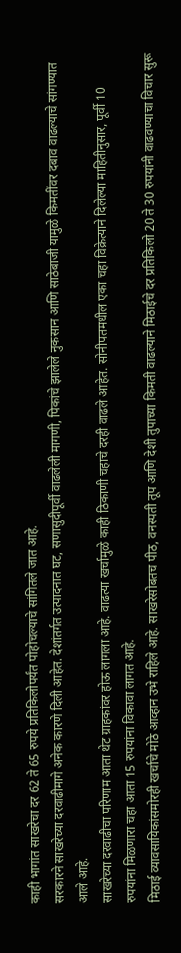काही भागांत साखरेचा दर 62 ते 65 रुपये प्रतिकिलोपर्यंत पोहोचल्याचे सांगितले जात आहे.
सरकारने साखरेच्या दरवाढीमागे अनेक कारणे दिली आहेत. देशांतर्गत उत्पादनात घट, सणासुदीपूर्वी वाढलेली मागणी, पिकांचे झालेले नुकसान आणि साठेबाजी यामुळे किमतींवर दबाव वाढल्याचे सांगण्यात आले आहे.
साखरेच्या दरवाढीचा परिणाम आता थेट ग्राहकांवर होऊ लागला आहे. वाढत्या खर्चामुळे काही ठिकाणी चहाचे दरही वाढले आहेत. सोनीपतमधील एका चहा विक्रेत्याने दिलेल्या माहितीनुसार, पूर्वी 10 रुपयांना मिळणारा चहा आता 15 रुपयांना विकावा लागत आहे.
मिठाई व्यावसायिकांसमोरही खर्चाचे मोठे आव्हान उभे राहिले आहे. साखरेसोबतच पीठ, वनस्पती तूप आणि देशी तुपाच्या किमती वाढल्याने मिठाईचे दर प्रतिकिलो 20 ते 30 रुपयांनी वाढवण्याचा विचार सुरू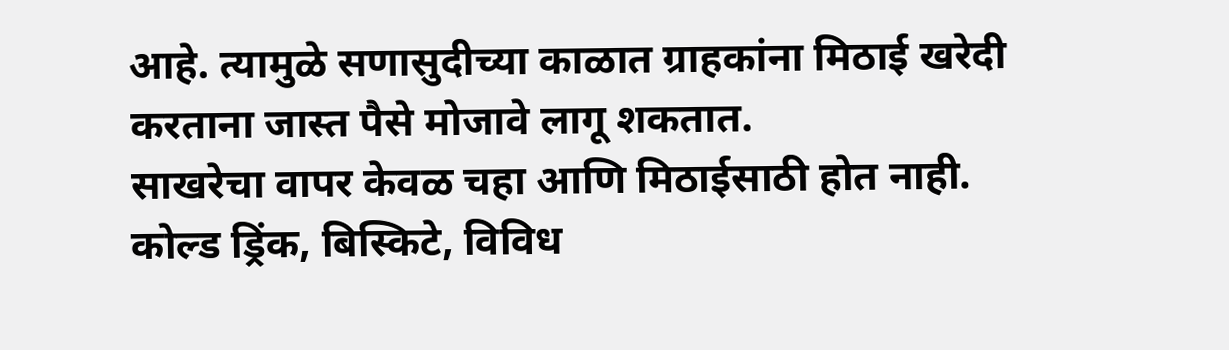आहे. त्यामुळे सणासुदीच्या काळात ग्राहकांना मिठाई खरेदी करताना जास्त पैसे मोजावे लागू शकतात.
साखरेचा वापर केवळ चहा आणि मिठाईसाठी होत नाही. कोल्ड ड्रिंक, बिस्किटे, विविध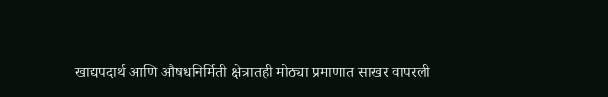खाद्यपदार्थ आणि औषधनिर्मिती क्षेत्रातही मोठ्या प्रमाणात साखर वापरली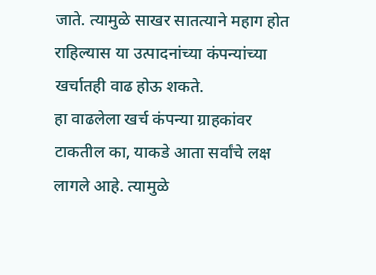जाते. त्यामुळे साखर सातत्याने महाग होत राहिल्यास या उत्पादनांच्या कंपन्यांच्या खर्चातही वाढ होऊ शकते.
हा वाढलेला खर्च कंपन्या ग्राहकांवर टाकतील का, याकडे आता सर्वांचे लक्ष लागले आहे. त्यामुळे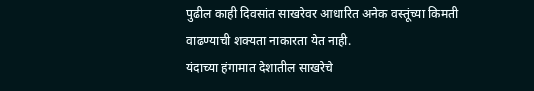पुढील काही दिवसांत साखरेवर आधारित अनेक वस्तूंच्या किमती वाढण्याची शक्यता नाकारता येत नाही.
यंदाच्या हंगामात देशातील साखरेचे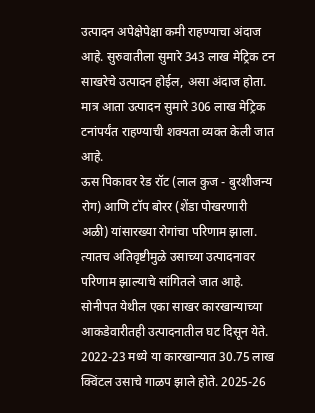उत्पादन अपेक्षेपेक्षा कमी राहण्याचा अंदाज आहे. सुरुवातीला सुमारे 343 लाख मेट्रिक टन साखरेचे उत्पादन होईल, असा अंदाज होता. मात्र आता उत्पादन सुमारे 306 लाख मेट्रिक टनांपर्यंत राहण्याची शक्यता व्यक्त केली जात आहे.
ऊस पिकावर रेड रॉट (लाल कुज - बुरशीजन्य रोग) आणि टॉप बोरर (शेंडा पोखरणारी अळी) यांसारख्या रोगांचा परिणाम झाला. त्यातच अतिवृष्टीमुळे उसाच्या उत्पादनावर परिणाम झाल्याचे सांगितले जात आहे.
सोनीपत येथील एका साखर कारखान्याच्या आकडेवारीतही उत्पादनातील घट दिसून येते. 2022-23 मध्ये या कारखान्यात 30.75 लाख क्विंटल उसाचे गाळप झाले होते. 2025-26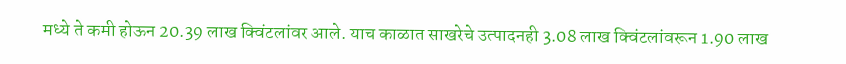मध्ये ते कमी होऊन 20.39 लाख क्विंटलांवर आले. याच काळात साखरेचे उत्पादनही 3.08 लाख क्विंटलांवरून 1.90 लाख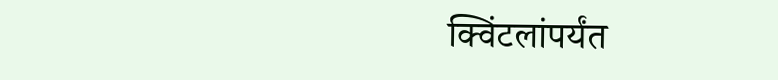क्विंटलांपर्यंत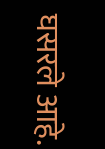घसरले आहे.